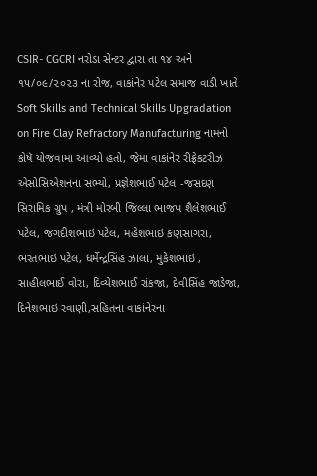CSIR- CGCRI નરોડા સેન્ટર દ્વારા તા ૧૪ અને ૧૫/૦૯/૨૦૨૩ ના રોજ, વાકાંનેર પટેલ સમાજ વાડી ખાતે Soft Skills and Technical Skills Upgradation on Fire Clay Refractory Manufacturing નામનો કોષૅ યોજવામા આવ્યો હતો, જેમા વાકાંનેર રીફ્રેકટરીઝ એસોસિએશનના સભ્યો, પ્રજ્ઞેશભાઈ પટેલ -જસદણ સિરામિક ગ્રુપ , મંત્રી મોરબી જિલ્લા ભાજપ શૈલેશભાઈ પટેલ, જગદીશભાઇ પટેલ, મહેશભાઇ કણસાગરા, ભરતભાઇ પટેલ, ધર્મેન્દ્રસિંહ ઝાલા, મુકેશભાઇ , સાહીલભાઈ વોરા, દિવ્યેશભાઈ રાંકજા, દેવીસિંહ જાડેજા, દિનેશભાઇ રવાણી,સહિતના વાકાંનેરના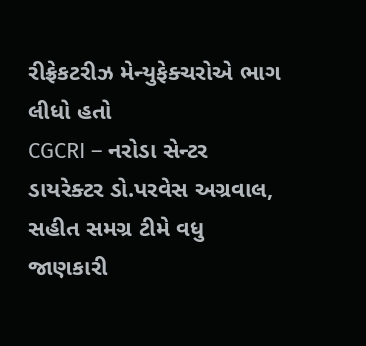રીફ્રેકટરીઝ મેન્યુફેક્ચરોએ ભાગ લીધો હતો
CGCRI – નરોડા સેન્ટર ડાયરેક્ટર ડો.પરવેસ અગ્રવાલ, સહીત સમગ્ર ટીમે વધુ જાણકારી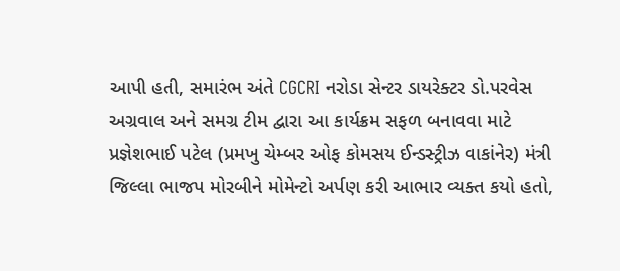આપી હતી, સમારંભ અંતે CGCRI નરોડા સેન્ટર ડાયરેક્ટર ડો.પરવેસ અગ્રવાલ અને સમગ્ર ટીમ દ્વારા આ કાર્યક્રમ સફળ બનાવવા માટે પ્રજ્ઞેશભાઈ પટેલ (પ્રમખુ ચેમ્બર ઓફ કોમસય ઈન્ડસ્ટ્રીઝ વાકાંનેર) મંત્રી જિલ્લા ભાજપ મોરબીને મોમેન્ટો અર્પણ કરી આભાર વ્યક્ત કયો હતો,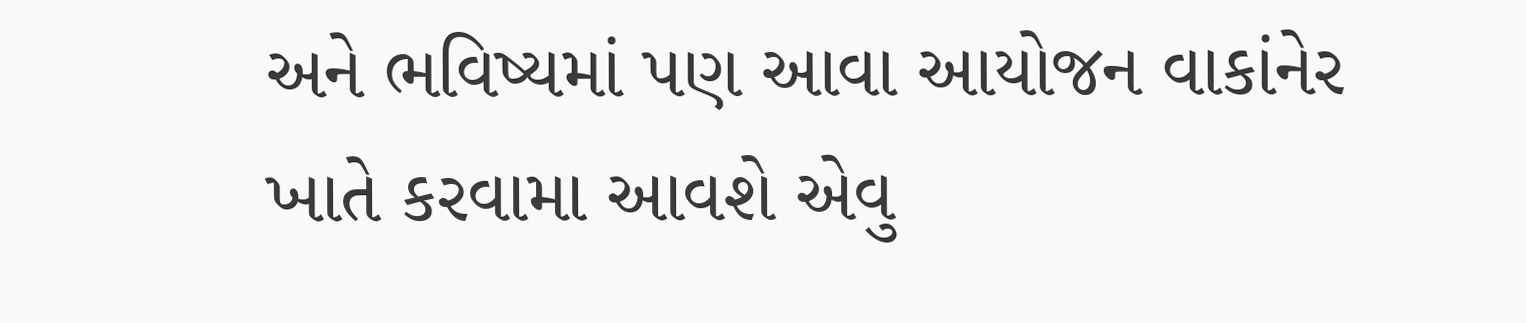અને ભવિષ્યમાં પણ આવા આયોજન વાકાંનેર ખાતે કરવામા આવશે એવુ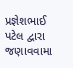પ્રજ્ઞેશભાઈ પટેલ દ્વારા જણાવવામા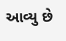આવ્યુ છે